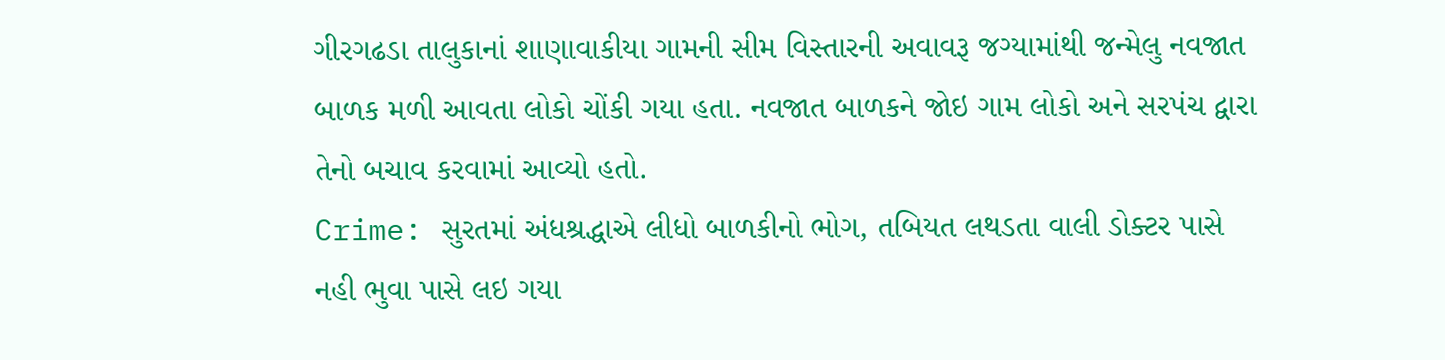ગીરગઢડા તાલુકાનાં શાણાવાકીયા ગામની સીમ વિસ્તારની અવાવરૂ જગ્યામાંથી જન્મેલુ નવજાત બાળક મળી આવતા લોકો ચોંકી ગયા હતા. નવજાત બાળકને જોઇ ગામ લોકો અને સરપંચ દ્વારા તેનો બચાવ કરવામાં આવ્યો હતો.
Crime: સુરતમાં અંધશ્રદ્ધાએ લીધો બાળકીનો ભોગ, તબિયત લથડતા વાલી ડોક્ટર પાસે નહી ભુવા પાસે લઇ ગયા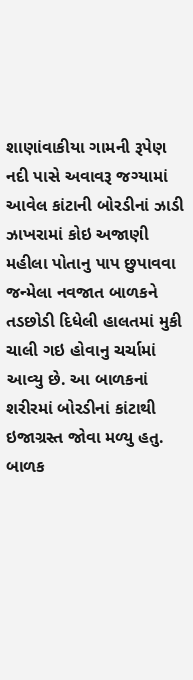શાણાંવાકીયા ગામની રૂપેણ નદી પાસે અવાવરૂ જગ્યામાં આવેલ કાંટાની બોરડીનાં ઝાડી ઝાખરામાં કોઇ અજાણી મહીલા પોતાનુ પાપ છુપાવવા જન્મેલા નવજાત બાળકને તડછોડી દિધેલી હાલતમાં મુકી ચાલી ગઇ હોવાનુ ચર્ચામાં આવ્યુ છે. આ બાળકનાં શરીરમાં બોરડીનાં કાંટાથી ઇજાગ્રસ્ત જોવા મળ્યુ હતુ. બાળક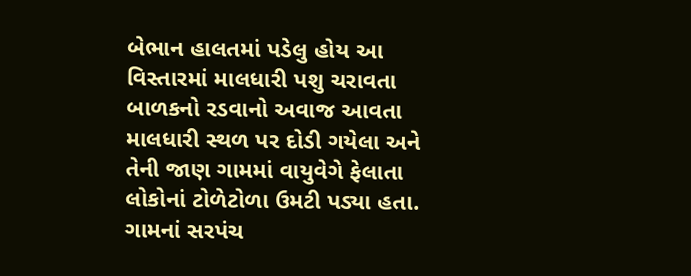બેભાન હાલતમાં પડેલુ હોય આ વિસ્તારમાં માલધારી પશુ ચરાવતા બાળકનો રડવાનો અવાજ આવતા માલધારી સ્થળ પર દોડી ગયેલા અને તેની જાણ ગામમાં વાયુવેગે ફેલાતા લોકોનાં ટોળેટોળા ઉમટી પડ્યા હતા. ગામનાં સરપંચ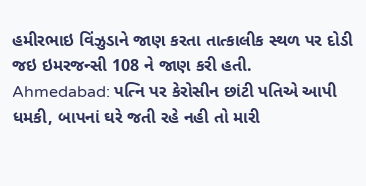હમીરભાઇ વિંઝુડાને જાણ કરતા તાત્કાલીક સ્થળ પર દોડી જઇ ઇમરજન્સી 108 ને જાણ કરી હતી.
Ahmedabad: પત્નિ પર કેરોસીન છાંટી પતિએ આપી ધમકી, બાપનાં ઘરે જતી રહે નહી તો મારી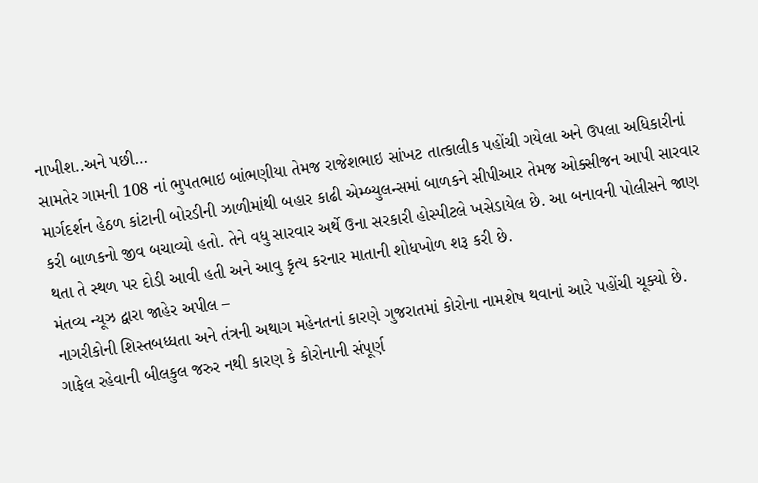નાખીશ..અને પછી…
સામતેર ગામની 108 નાં ભુપતભાઇ બાંભણીયા તેમજ રાજેશભાઇ સાંખટ તાત્કાલીક પહોંચી ગયેલા અને ઉપલા અધિકારીનાં માર્ગદર્શન હેઠળ કાંટાની બોરડીની ઝાળીમાંથી બહાર કાઢી એમ્બ્યુલન્સમાં બાળકને સીપીઆર તેમજ ઓક્સીજન આપી સારવાર કરી બાળકનો જીવ બચાવ્યો હતો. તેને વધુ સારવાર અર્થે ઉના સરકારી હોસ્પીટલે ખસેડાયેલ છે. આ બનાવની પોલીસને જાણ થતા તે સ્થળ પર દોડી આવી હતી અને આવુ કૃત્ય કરનાર માતાની શોધખોળ શરૂ કરી છે.
મંતવ્ય ન્યૂઝ દ્વારા જાહેર અપીલ –
નાગરીકોની શિસ્તબધ્ધતા અને તંત્રની અથાગ મહેનતનાં કારણે ગુજરાતમાં કોરોના નામશેષ થવાનાં આરે પહોંચી ચૂક્યો છે. ગાફેલ રહેવાની બીલકુલ જરુર નથી કારણ કે કોરોનાની સંપૂર્ણ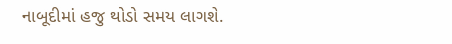નાબૂદીમાં હજુ થોડો સમય લાગશે.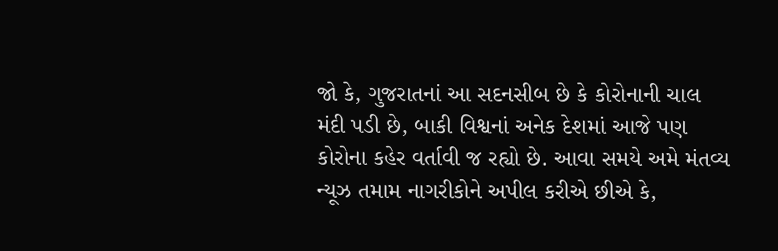જો કે, ગુજરાતનાં આ સદનસીબ છે કે કોરોનાની ચાલ મંદી પડી છે, બાકી વિશ્વનાં અનેક દેશમાં આજે પણ કોરોના કહેર વર્તાવી જ રહ્યો છે. આવા સમયે અમે મંતવ્ય ન્યૂઝ તમામ નાગરીકોને અપીલ કરીએ છીએ કે,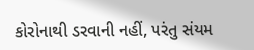કોરોનાથી ડરવાની નહીં, પરંતુ સંયમ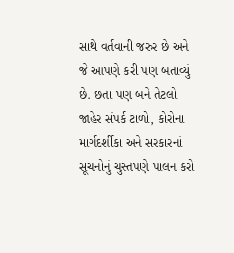સાથે વર્તવાની જરુર છે અને જે આપણે કરી પણ બતાવ્યું છે. છતા પણ બને તેટલો જાહેર સંપર્ક ટાળો, કોરોના માર્ગદર્શીકા અને સરકારનાં સૂચનોનું ચુસ્તપણે પાલન કરો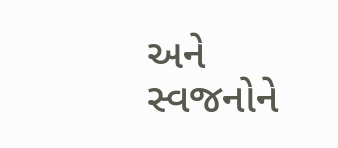અને સ્વજનોને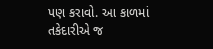પણ કરાવો. આ કાળમાં તકેદારીએ જ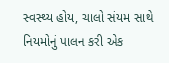સ્વસ્થ્ય હોય, ચાલો સંયમ સાથે નિયમોનું પાલન કરી એક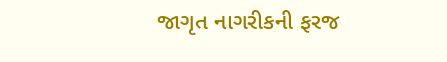જાગૃત નાગરીકની ફરજ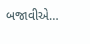બજાવીએ…